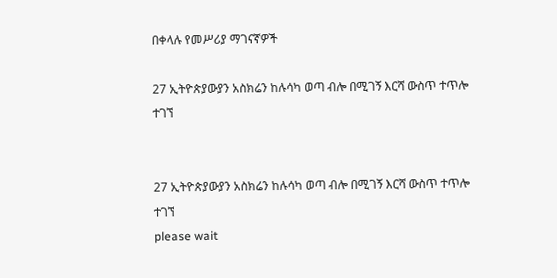በቀላሉ የመሥሪያ ማገናኛዎች

27 ኢትዮጵያውያን አስክሬን ከሉሳካ ወጣ ብሎ በሚገኝ እርሻ ውስጥ ተጥሎ ተገኘ


27 ኢትዮጵያውያን አስክሬን ከሉሳካ ወጣ ብሎ በሚገኝ እርሻ ውስጥ ተጥሎ ተገኘ
please wait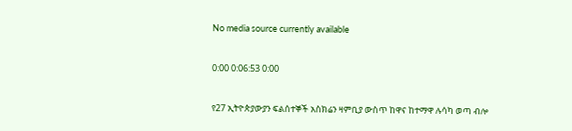No media source currently available

0:00 0:06:53 0:00

የ27 ኢትዮጵያውያን ፍልሰተኞች አስክሬን ዛምቢያ ውስጥ ከዋና ከተማዋ ሉሳካ ወጣ ብሎ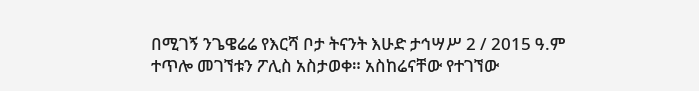በሚገኝ ንጌዌሬሬ የእርሻ ቦታ ትናንት እሁድ ታኅሣሥ 2 / 2015 ዓ.ም ተጥሎ መገኘቱን ፖሊስ አስታወቀ። አስከሬናቸው የተገኘው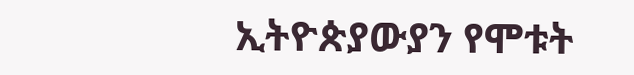ኢትዮጵያውያን የሞቱት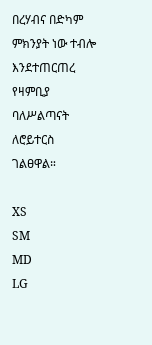በረሃብና በድካም ምክንያት ነው ተብሎ እንደተጠርጠረ የዛምቢያ ባለሥልጣናት ለሮይተርስ ገልፀዋል።

XS
SM
MD
LG